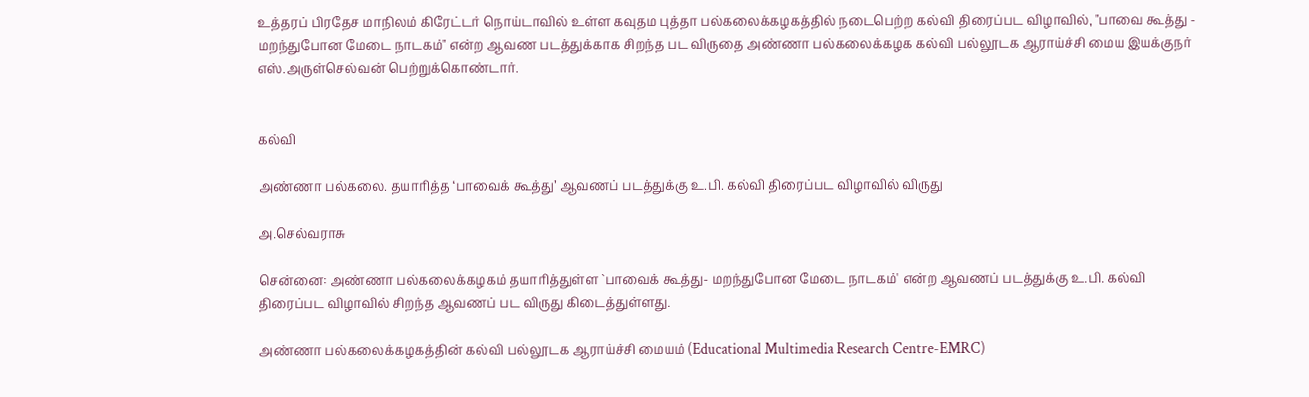உத்தரப் பிரதேச மாநிலம் கிரேட்டர் நொய்டாவில் உள்ள கவுதம புத்தா பல்கலைக்கழகத்தில் நடைபெற்ற கல்வி திரைப்பட விழாவில், "பாவை கூத்து - மறந்துபோன மேடை நாடகம்" என்ற ஆவண படத்துக்காக சிறந்த பட விருதை அண்ணா பல்கலைக்கழக கல்வி பல்லூடக ஆராய்ச்சி மைய இயக்குநர் எஸ்.அருள்செல்வன் பெற்றுக்கொண்டார்.


கல்வி

அண்ணா பல்கலை. தயாரித்த ‘பாவைக் கூத்து’ ஆவணப் படத்துக்கு உ.பி. கல்வி திரைப்பட விழாவில் விருது

அ.செல்வராசு

சென்னை: அண்ணா பல்கலைக்கழகம் தயாரித்துள்ள `பாவைக் கூத்து- மறந்துபோன மேடை நாடகம்' என்ற ஆவணப் படத்துக்கு உ.பி. கல்வி திரைப்பட விழாவில் சிறந்த ஆவணப் பட விருது கிடைத்துள்ளது.

அண்ணா பல்கலைக்கழகத்தின் கல்வி பல்லூடக ஆராய்ச்சி மையம் (Educational Multimedia Research Centre-EMRC)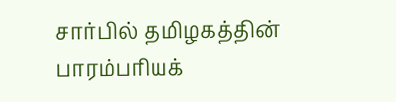சார்பில் தமிழகத்தின் பாரம்பரியக்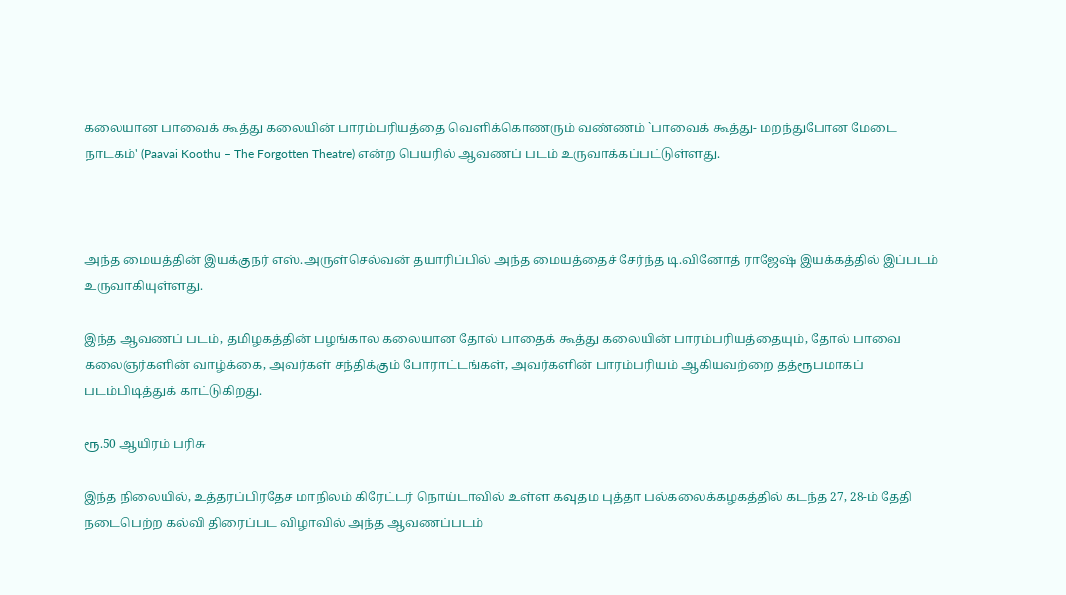கலையான பாவைக் கூத்து கலையின் பாரம்பரியத்தை வெளிக்கொணரும் வண்ணம் `பாவைக் கூத்து- மறந்துபோன மேடை நாடகம்' (Paavai Koothu – The Forgotten Theatre) என்ற பெயரில் ஆவணப் படம் உருவாக்கப்பட்டுள்ளது.



அந்த மையத்தின் இயக்குநர் எஸ்.அருள்செல்வன் தயாரிப்பில் அந்த மையத்தைச் சேர்ந்த டி.வினோத் ராஜேஷ் இயக்கத்தில் இப்படம் உருவாகியுள்ளது.

இந்த ஆவணப் படம், தமிழகத்தின் பழங்கால கலையான தோல் பாதைக் கூத்து கலையின் பாரம்பரியத்தையும், தோல் பாவை கலைஞர்களின் வாழ்க்கை, அவர்கள் சந்திக்கும் போராட்டங்கள், அவர்களின் பாரம்பரியம் ஆகியவற்றை தத்ரூபமாகப் படம்பிடித்துக் காட்டுகிறது.

ரூ.50 ஆயிரம் பரிசு

இந்த நிலையில், உத்தரப்பிரதேச மாநிலம் கிரேட்டர் நொய்டாவில் உள்ள கவுதம புத்தா பல்கலைக்கழகத்தில் கடந்த 27, 28-ம் தேதி நடைபெற்ற கல்வி திரைப்பட விழாவில் அந்த ஆவணப்படம்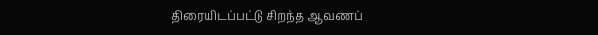திரையிடப்பட்டு சிறந்த ஆவணப்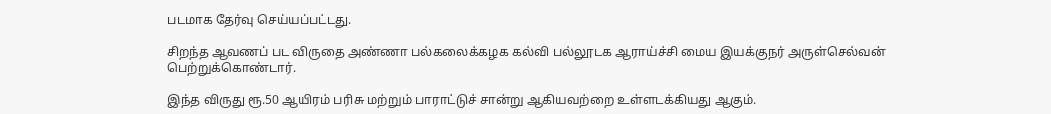படமாக தேர்வு செய்யப்பட்டது.

சிறந்த ஆவணப் பட விருதை அண்ணா பல்கலைக்கழக கல்வி பல்லூடக ஆராய்ச்சி மைய இயக்குநர் அருள்செல்வன் பெற்றுக்கொண்டார்.

இந்த விருது ரூ.50 ஆயிரம் பரிசு மற்றும் பாராட்டுச் சான்று ஆகியவற்றை உள்ளடக்கியது ஆகும்.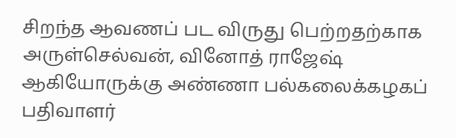சிறந்த ஆவணப் பட விருது பெற்றதற்காக அருள்செல்வன், வினோத் ராஜேஷ் ஆகியோருக்கு அண்ணா பல்கலைக்கழகப் பதிவாளர்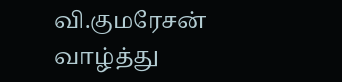வி.குமரேசன் வாழ்த்து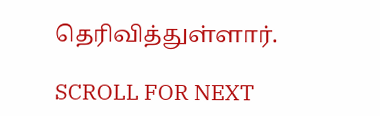தெரிவித்துள்ளார்.

SCROLL FOR NEXT